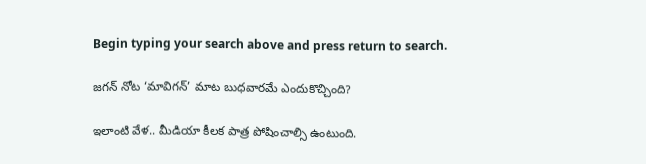Begin typing your search above and press return to search.

జగన్ నోట ‘మావిగన్’ మాట బుధవారమే ఎందుకొచ్చింది?

ఇలాంటి వేళ.. మీడియా కీలక పాత్ర పోషించాల్సి ఉంటుంది.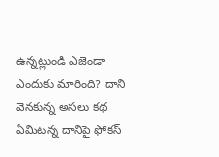ఉన్నట్లుండి ఎజెండా ఎందుకు మారింది? దాని వెనకున్న అసలు కథ ఏమిటన్న దానిపై ఫోకస్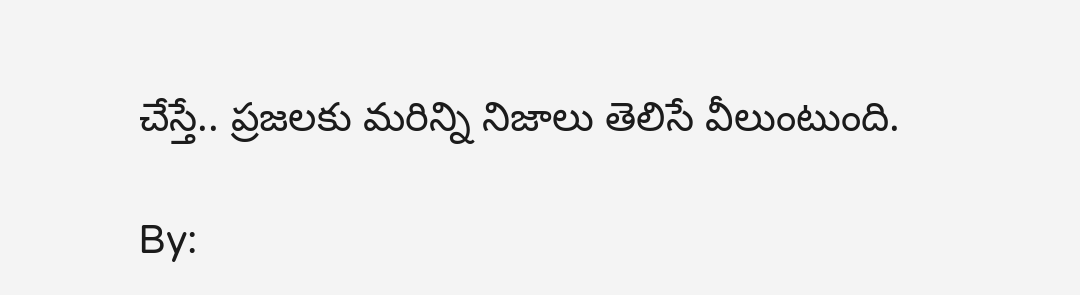చేస్తే.. ప్రజలకు మరిన్ని నిజాలు తెలిసే వీలుంటుంది.

By: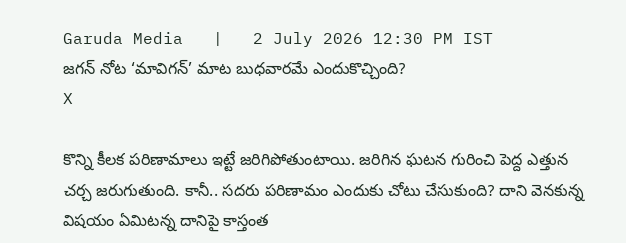Garuda Media   |   2 July 2026 12:30 PM IST
జగన్ నోట ‘మావిగన్’ మాట బుధవారమే ఎందుకొచ్చింది?
X

కొన్ని కీలక పరిణామాలు ఇట్టే జరిగిపోతుంటాయి. జరిగిన ఘటన గురించి పెద్ద ఎత్తున చర్చ జరుగుతుంది. కానీ.. సదరు పరిణామం ఎందుకు చోటు చేసుకుంది? దాని వెనకున్న విషయం ఏమిటన్న దానిపై కాస్తంత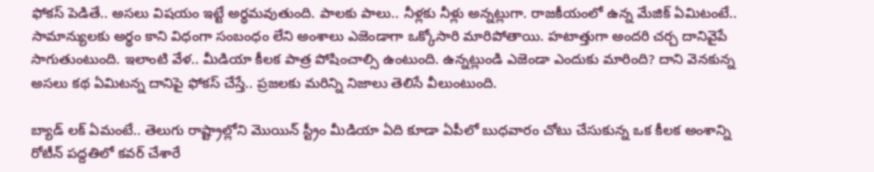ఫోకస్ పెడితే.. అసలు విషయం ఇట్టే అర్థమవుతుంది. పాలకు పాలు.. నీళ్లకు నీళ్లు అన్నట్లుగా. రాజకీయంలో ఉన్న మేజిక్ ఏమిటంటే.. సామాన్యులకు అర్థం కాని విధంగా సంబంధం లేని అంశాలు ఎజెండాగా ఒక్కోసారి మారిపోతాయి. హటాత్తుగా అందరి చర్చ దానివైపే సాగుతుంటుంది. ఇలాంటి వేళ.. మీడియా కీలక పాత్ర పోషించాల్సి ఉంటుంది. ఉన్నట్లుండి ఎజెండా ఎందుకు మారింది? దాని వెనకున్న అసలు కథ ఏమిటన్న దానిపై ఫోకస్ చేస్తే.. ప్రజలకు మరిన్ని నిజాలు తెలిసే వీలుంటుంది.

బ్యాడ్ లక్ ఏమంటే.. తెలుగు రాష్ట్రాల్లోని మొయిన్ స్ట్రీం మీడియా ఏది కూడా ఏపీలో బుధవారం చోటు చేసుకున్న ఒక కీలక అంశాన్ని రోటీన్ పద్దతిలో కవర్ చేశారే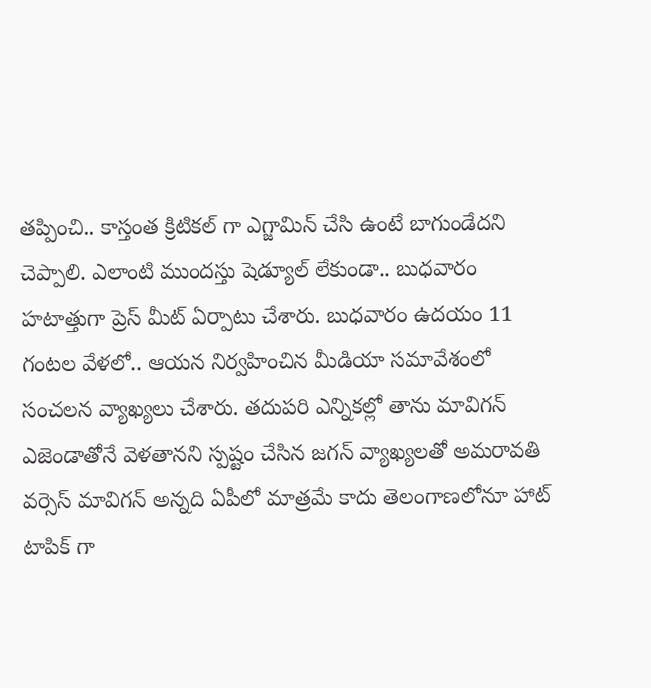తప్పించి.. కాస్తంత క్రిటికల్ గా ఎగ్జామిన్ చేసి ఉంటే బాగుండేదని చెప్పాలి. ఎలాంటి ముందస్తు షెడ్యూల్ లేకుండా.. బుధవారం హటాత్తుగా ప్రెస్ మీట్ ఏర్పాటు చేశారు. బుధవారం ఉదయం 11 గంటల వేళలో.. ఆయన నిర్వహించిన మీడియా సమావేశంలో సంచలన వ్యాఖ్యలు చేశారు. తదుపరి ఎన్నికల్లో తాను మావిగన్ ఎజెండాతోనే వెళతానని స్పష్టం చేసిన జగన్ వ్యాఖ్యలతో అమరావతి వర్సెస్ మావిగన్ అన్నది ఏపీలో మాత్రమే కాదు తెలంగాణలోనూ హాట్ టాపిక్ గా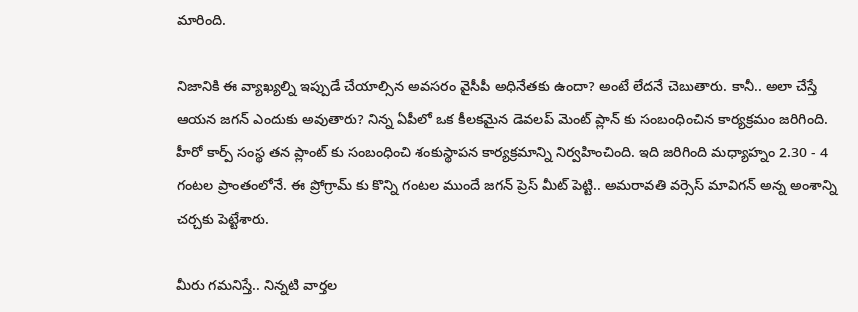మారింది.

నిజానికి ఈ వ్యాఖ్యల్ని ఇప్పుడే చేయాల్సిన అవసరం వైసీపీ అధినేతకు ఉందా? అంటే లేదనే చెబుతారు. కానీ.. అలా చేస్తే ఆయన జగన్ ఎందుకు అవుతారు? నిన్న ఏపీలో ఒక కీలకమైన డెవలప్ మెంట్ ప్లాన్ కు సంబంధించిన కార్యక్రమం జరిగింది. హీరో కార్ప్ సంస్థ తన ప్లాంట్ కు సంబంధించి శంకుస్థాపన కార్యక్రమాన్ని నిర్వహించింది. ఇది జరిగింది మధ్యాహ్నం 2.30 - 4 గంటల ప్రాంతంలోనే. ఈ ప్రోగ్రామ్ కు కొన్ని గంటల ముందే జగన్ ప్రెస్ మీట్ పెట్టి.. అమరావతి వర్సెస్ మావిగన్ అన్న అంశాన్ని చర్చకు పెట్టేశారు.

మీరు గమనిస్తే.. నిన్నటి వార్తల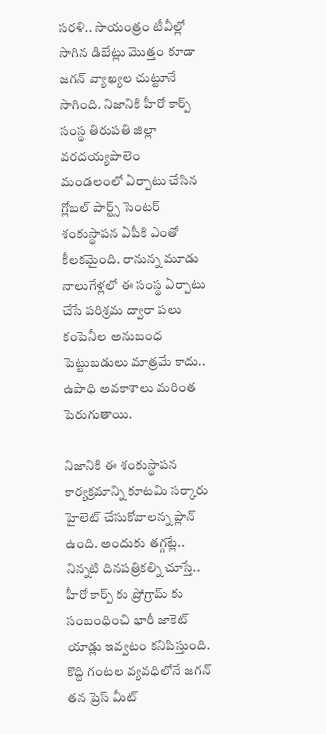సరళి.. సాయంత్రం టీవీల్లో సాగిన డిబేట్లు మొత్తం కూడా జగన్ వ్యాఖ్యల చుట్టూనే సాగింది. నిజానికి హీరో కార్ప్ సంస్థ తిరుపతి జిల్లా వరదయ్యపాలెం మండలంలో ఏర్పాటు చేసిన గ్లోబల్ పార్ట్స్ సెంటర్ శంకుస్థాపన ఏపీకి ఎంతో కీలకమైంది. రానున్న మూడు నాలుగేళ్లలో ఈ సంస్థ ఏర్పాటు చేసే పరిశ్రమ ద్వారా పలు కంపెనీల అనుబంధ పెట్టుబడులు మాత్రమే కాదు.. ఉపాధి అవకాశాలు మరింత పెరుగుతాయి.

నిజానికి ఈ శంకుస్థాపన కార్యక్రమాన్ని కూటమి సర్కారు హైలెట్ చేసుకోవాలన్న ప్లాన్ ఉంది. అందుకు తగ్గట్లే.. నిన్నటి దినపత్రికల్ని చూస్తే.. హీరో కార్ప్ కు ప్రోగ్రామ్ కు సంబంధించి భారీ జాకెట్ యాడ్లు ఇవ్వటం కనిపిస్తుంది. కొద్ది గంటల వ్యవధిలోనే జగన్ తన ప్రెస్ మీట్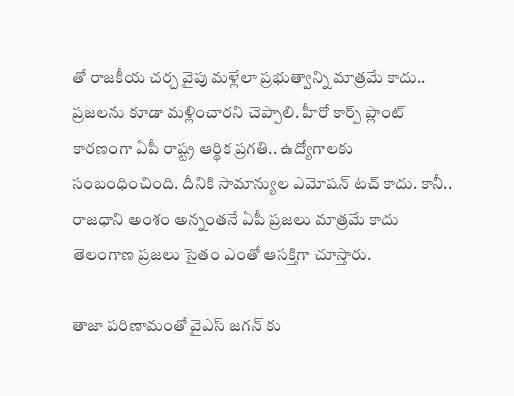తో రాజకీయ చర్చ వైపు మళ్లేలా ప్రభుత్వాన్ని మాత్రమే కాదు.. ప్రజలను కూడా మళ్లించారని చెప్పాలి. హీరో కార్ప్ ప్లాంట్ కారణంగా ఏపీ రాష్ట్ర ఆర్థిక ప్రగతి.. ఉద్యోగాలకు సంబంధించింది. దీనికి సామాన్యుల ఎమోషన్ టచ్ కాదు. కానీ.. రాజధాని అంశం అన్నంతనే ఏపీ ప్రజలు మాత్రమే కాదు తెలంగాణ ప్రజలు సైతం ఎంతో ఆసక్తిగా చూస్తారు.

తాజా పరిణామంతో వైఎస్ జగన్ కు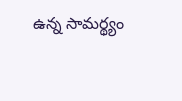ఉన్న సామర్థ్యం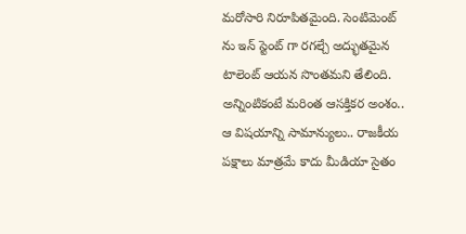మరోసారి నిరూపితమైంది. సెంటిమెంట్ ను ఇన్ స్టెంట్ గా రగల్చే అద్భుతమైన టాలెంట్ ఆయన సొంతమని తేలింది. అన్నింటికంటే మరింత ఆసక్తికర అంశం.. ఆ విషయాన్ని సామాన్యులు.. రాజకీయ పక్షాలు మాత్రమే కాదు మీడియా సైతం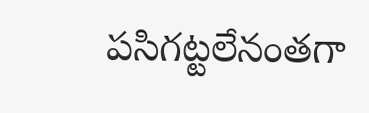పసిగట్టలేనంతగా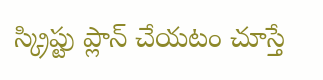స్క్రిప్టు ప్లాన్ చేయటం చూస్తే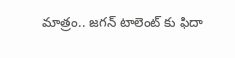మాత్రం.. జగన్ టాలెంట్ కు ఫిదా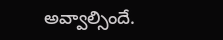అవ్వాల్సిందే.